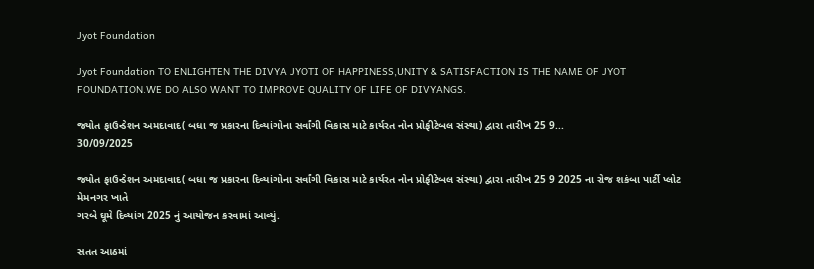Jyot Foundation

Jyot Foundation TO ENLIGHTEN THE DIVYA JYOTI OF HAPPINESS,UNITY & SATISFACTION IS THE NAME OF JYOT FOUNDATION.WE DO ALSO WANT TO IMPROVE QUALITY OF LIFE OF DIVYANGS.

જ્યોત ફાઉન્ડેશન અમદાવાદ( બધા જ પ્રકારના દિવ્યાંગોના સર્વાંગી વિકાસ માટે કાર્યરત નોન પ્રોફીટેબલ સંસ્થા) દ્વારા તારીખ 25 9...
30/09/2025

જ્યોત ફાઉન્ડેશન અમદાવાદ( બધા જ પ્રકારના દિવ્યાંગોના સર્વાંગી વિકાસ માટે કાર્યરત નોન પ્રોફીટેબલ સંસ્થા) દ્વારા તારીખ 25 9 2025 ના રોજ શકંબા પાર્ટી પ્લોટ મેમનગર ખાતે
ગરબે ઘૂમે દિવ્યાંગ 2025 નું આયોજન કરવામાં આવ્યું.

સતત આઠમાં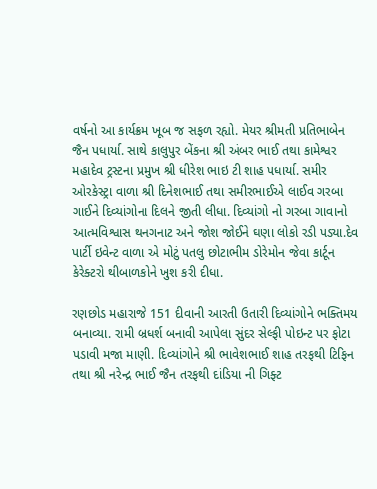વર્ષનો આ કાર્યક્રમ ખૂબ જ સફળ રહ્યો. મેયર શ્રીમતી પ્રતિભાબેન જૈન પધાર્યા. સાથે કાલુપુર બેંકના શ્રી અંબર ભાઈ તથા કામેશ્વર મહાદેવ ટ્રસ્ટના પ્રમુખ શ્રી ધીરેશ ભાઇ ટી શાહ પધાર્યા. સમીર ઓરકેસ્ટ્રા વાળા શ્રી દિનેશભાઈ તથા સમીરભાઈએ લાઈવ ગરબા ગાઈને દિવ્યાંગોના દિલને જીતી લીધા. દિવ્યાંગો નો ગરબા ગાવાનો આત્મવિશ્વાસ થનગનાટ અને જોશ જોઈને ઘણા લોકો રડી પડ્યા.દેવ પાર્ટી ઇવેન્ટ વાળા એ મોટું પતલુ છોટાભીમ ડોરેમોન જેવા કાર્ટૂન કેરેક્ટરો થીબાળકોને ખુશ કરી દીધા.

રણછોડ મહારાજે 151 દીવાની આરતી ઉતારી દિવ્યાંગોને ભક્તિમય બનાવ્યા. રામી બ્રધર્શ બનાવી આપેલા સુંદર સેલ્ફી પોઇન્ટ પર ફોટા પડાવી મજા માણી. દિવ્યાંગોને શ્રી ભાવેશભાઈ શાહ તરફથી ટિફિન તથા શ્રી નરેન્દ્ર ભાઈ જૈન તરફથી દાંડિયા ની ગિફ્ટ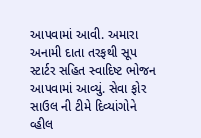આપવામાં આવી. અમારા અનામી દાતા તરફથી સૂપ સ્ટાર્ટર સહિત સ્વાદિષ્ટ ભોજન આપવામાં આવ્યું. સેવા ફોર સાઉલ ની ટીમે દિવ્યાંગોને વ્હીલ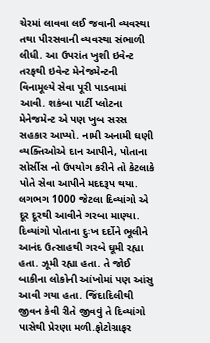ચેરમાં લાવવા લઈ જવાની વ્યવસ્થા તથા પીરસવાની વ્યવસ્થા સંભાળી લીધી. આ ઉપરાંત ખુશી ઇવેન્ટ તરફથી ઇવેન્ટ મેનેજમેન્ટની વિનામૂલ્યે સેવા પૂરી પાડવામાં આવી. શકંબા પાર્ટી પ્લોટના મેનેજમેન્ટ એ પણ ખુબ સરસ સહકાર આપ્યો. નામી અનામી ઘણી વ્યક્તિઓએ દાન આપીને, પોતાના સોર્સીસ નો ઉપયોગ કરીને તો કેટલાકે પોતે સેવા આપીને મદદરૂપ થયા. લગભગ 1000 જેટલા દિવ્યાંગો એ દૂર દૂરથી આવીને ગરબા માણ્યા. દિવ્યાંગો પોતાના દુઃખ દર્દોને ભૂલીને આનંદ ઉત્સાહથી ગરબે ઘૂમી રહ્યા હતા. ઝૂમી રહ્યા હતા. તે જોઈ બાકીના લોકોની આંખોમાં પણ આંસુ આવી ગયા હતા. જિંદાદિલીથી જીવન કેવી રીતે જીવવું તે દિવ્યાંગો પાસેથી પ્રેરણા મળી.ફોટોગ્રાફર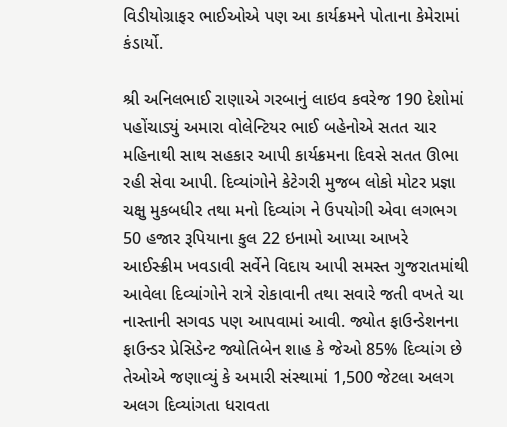વિડીયોગ્રાફર ભાઈઓએ પણ આ કાર્યક્રમને પોતાના કેમેરામાં કંડાર્યો.

શ્રી અનિલભાઈ રાણાએ ગરબાનું લાઇવ કવરેજ 190 દેશોમાં પહોંચાડ્યું અમારા વોલેન્ટિયર ભાઈ બહેનોએ સતત ચાર મહિનાથી સાથ સહકાર આપી કાર્યક્રમના દિવસે સતત ઊભા રહી સેવા આપી. દિવ્યાંગોને કેટેગરી મુજબ લોકો મોટર પ્રજ્ઞા ચક્ષુ મુકબધીર તથા મનો દિવ્યાંગ ને ઉપયોગી એવા લગભગ 50 હજાર રૂપિયાના કુલ 22 ઇનામો આપ્યા આખરે આઈસ્ક્રીમ ખવડાવી સર્વેને વિદાય આપી સમસ્ત ગુજરાતમાંથી આવેલા દિવ્યાંગોને રાત્રે રોકાવાની તથા સવારે જતી વખતે ચા નાસ્તાની સગવડ પણ આપવામાં આવી. જ્યોત ફાઉન્ડેશનના ફાઉન્ડર પ્રેસિડેન્ટ જ્યોતિબેન શાહ કે જેઓ 85% દિવ્યાંગ છે તેઓએ જણાવ્યું કે અમારી સંસ્થામાં 1,500 જેટલા અલગ અલગ દિવ્યાંગતા ધરાવતા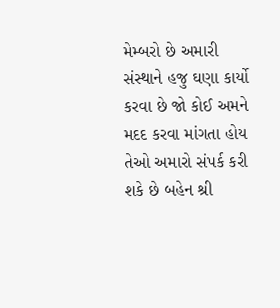મેમ્બરો છે અમારી સંસ્થાને હજુ ઘણા કાર્યો કરવા છે જો કોઈ અમને મદદ કરવા માંગતા હોય તેઓ અમારો સંપર્ક કરી શકે છે બહેન શ્રી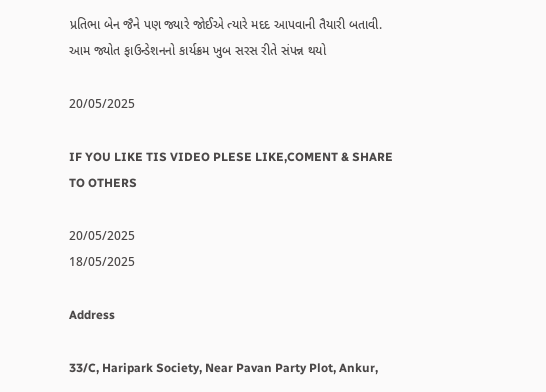પ્રતિભા બેન જૈને પણ જ્યારે જોઈએ ત્યારે મદદ આપવાની તૈયારી બતાવી. આમ જ્યોત ફાઉન્ડેશનનો કાર્યક્રમ ખુબ સરસ રીતે સંપન્ન થયો

20/05/2025

IF YOU LIKE TIS VIDEO PLESE LIKE,COMENT & SHARE TO OTHERS

20/05/2025
18/05/2025

Address

33/C, Haripark Society, Near Pavan Party Plot, Ankur,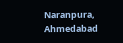Naranpura, Ahmedabad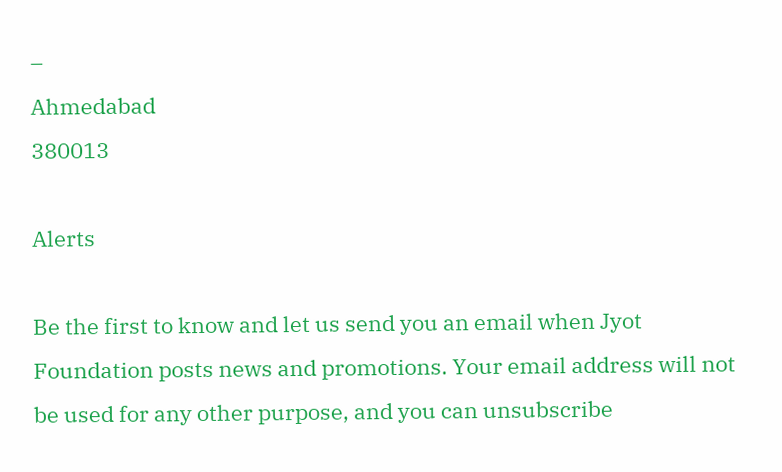–
Ahmedabad
380013

Alerts

Be the first to know and let us send you an email when Jyot Foundation posts news and promotions. Your email address will not be used for any other purpose, and you can unsubscribe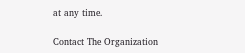at any time.

Contact The Organization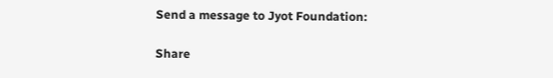Send a message to Jyot Foundation:

Share